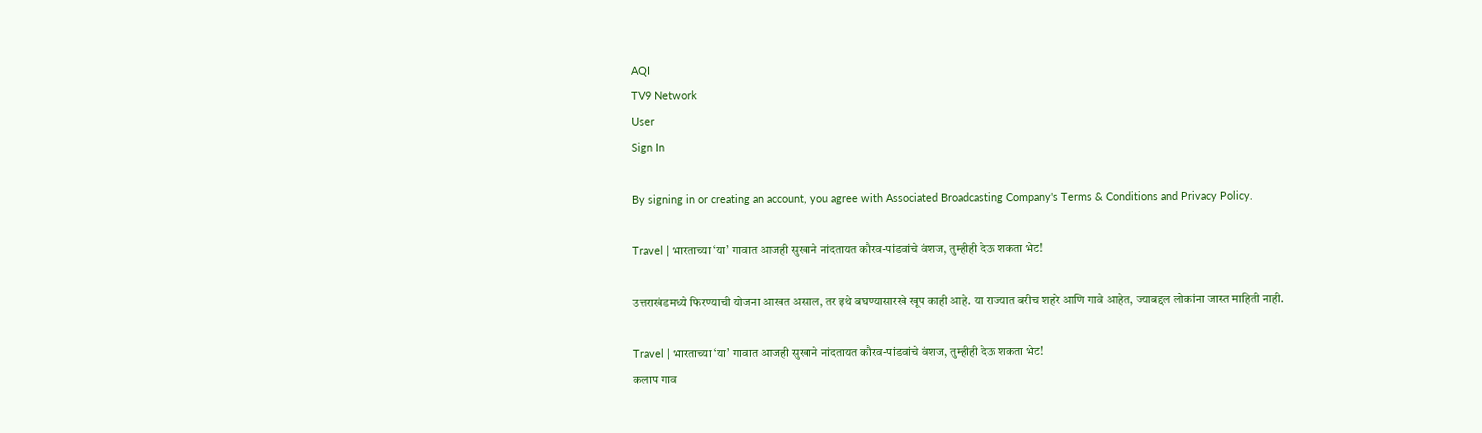AQI
TV9 Network
User
Sign In

By signing in or creating an account, you agree with Associated Broadcasting Company's Terms & Conditions and Privacy Policy.

Travel | भारताच्या ‘या’ गावात आजही सुखाने नांदतायत कौरव-पांडवांचे वंशज, तुम्हीही देऊ शकता भेट!

उत्तराखंडमध्ये फिरण्याची योजना आखत असाल, तर इथे बघण्यासारखे खूप काही आहे. या राज्यात बरीच शहरे आणि गावे आहेत, ज्याबद्दल लोकांना जास्त माहिती नाही.

Travel | भारताच्या ‘या’ गावात आजही सुखाने नांदतायत कौरव-पांडवांचे वंशज, तुम्हीही देऊ शकता भेट!
कलाप गाव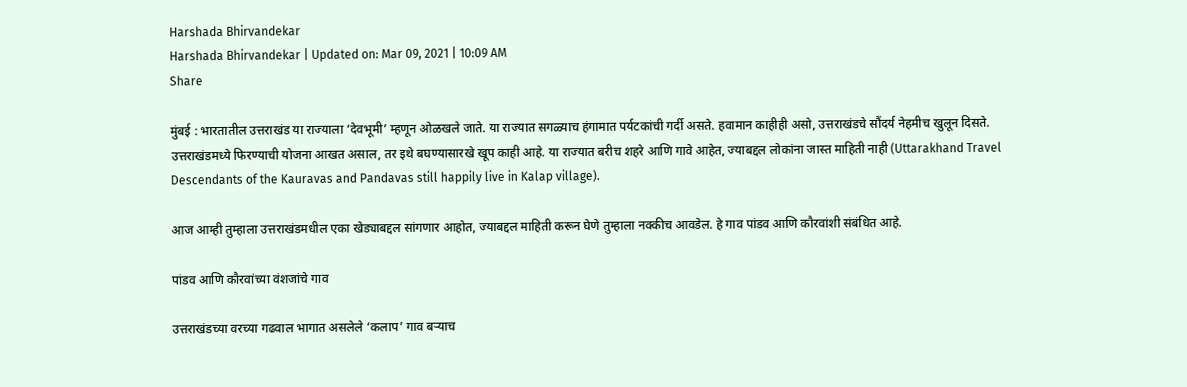Harshada Bhirvandekar
Harshada Bhirvandekar | Updated on: Mar 09, 2021 | 10:09 AM
Share

मुंबई : भारतातील उत्तराखंड या राज्याला ‘देवभूमी’ म्हणून ओळखले जाते. या राज्यात सगळ्याच हंगामात पर्यटकांची गर्दी असते. हवामान काहीही असो, उत्तराखंडचे सौंदर्य नेहमीच खुलून दिसते. उत्तराखंडमध्ये फिरण्याची योजना आखत असाल, तर इथे बघण्यासारखे खूप काही आहे. या राज्यात बरीच शहरे आणि गावे आहेत, ज्याबद्दल लोकांना जास्त माहिती नाही (Uttarakhand Travel Descendants of the Kauravas and Pandavas still happily live in Kalap village).

आज आम्ही तुम्हाला उत्तराखंडमधील एका खेड्याबद्दल सांगणार आहोत, ज्याबद्दल माहिती करून घेणे तुम्हाला नक्कीच आवडेल. हे गाव पांडव आणि कौरवांशी संबंधित आहे.

पांडव आणि कौरवांच्या वंशजांचे गाव

उत्तराखंडच्या वरच्या गढवाल भागात असलेले ‘कलाप’ गाव बर्‍याच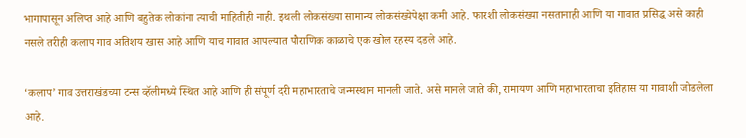भागापासून अलिप्त आहे आणि बहुतेक लोकांना त्याची माहितीही नाही. इथली लोकसंख्या सामान्य लोकसंख्येपेक्षा कमी आहे. फारशी लोकसंख्या नसतानाही आणि या गावात प्रसिद्ध असे काही नसले तरीही कलाप गाव अतिशय खास आहे आणि याच गावात आपल्यात पौराणिक काळाचे एक खोल रहस्य दडले आहे.

‘कलाप’ गाव उत्तराखंडच्या टन्स व्हॅलीमध्ये स्थित आहे आणि ही संपूर्ण दरी महाभारताचे जन्मस्थान मानली जाते. असे मानले जाते की, रामायण आणि महाभारताचा इतिहास या गावाशी जोडलेला आहे.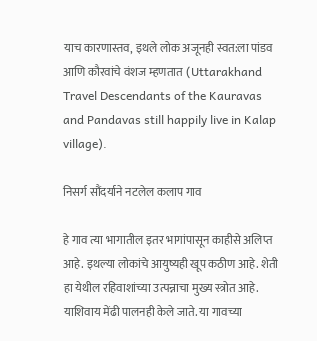याच कारणास्तव, इथले लोक अजूनही स्वत:ला पांडव आणि कौरवांचे वंशज म्हणतात (Uttarakhand Travel Descendants of the Kauravas and Pandavas still happily live in Kalap village).

निसर्ग सौंदर्याने नटलेल कलाप गाव

हे गाव त्या भागातील इतर भागांपासून काहीसे अलिप्त आहे. इथल्या लोकांचे आयुष्यही खूप कठीण आहे. शेती हा येथील रहिवाशांच्या उत्पन्नाचा मुख्य स्त्रोत आहे. याशिवाय मेंढी पालनही केले जाते. या गावच्या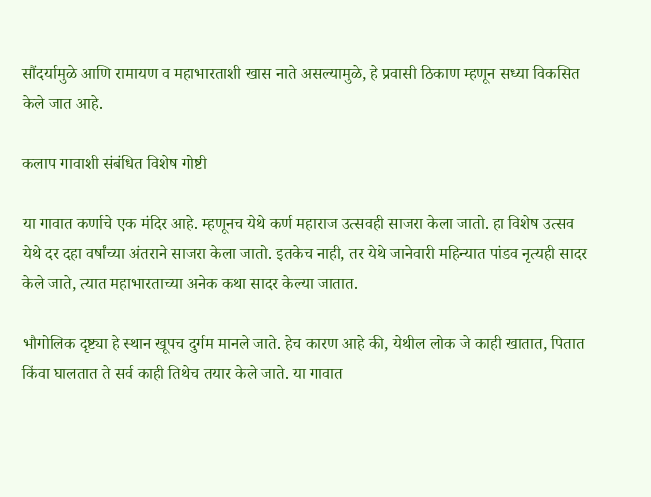सौंदर्यामुळे आणि रामायण व महाभारताशी खास नाते असल्यामुळे, हे प्रवासी ठिकाण म्हणून सध्या विकसित केले जात आहे.

कलाप गावाशी संबंधित विशेष गोष्टी

या गावात कर्णाचे एक मंदिर आहे. म्हणूनच येथे कर्ण महाराज उत्सवही साजरा केला जातो. हा विशेष उत्सव येथे दर दहा वर्षांच्या अंतराने साजरा केला जातो. इतकेच नाही, तर येथे जानेवारी महिन्यात पांडव नृत्यही सादर केले जाते, त्यात महाभारताच्या अनेक कथा सादर केल्या जातात.

भौगोलिक दृष्ट्या हे स्थान खूपच दुर्गम मानले जाते. हेच कारण आहे की, येथील लोक जे काही खातात, पितात किंवा घालतात ते सर्व काही तिथेच तयार केले जाते. या गावात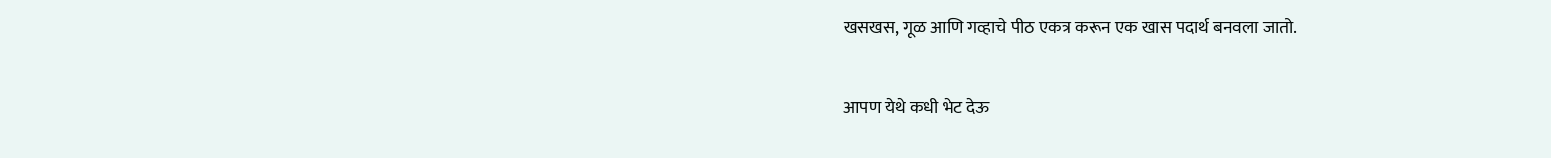खसखस, गूळ आणि गव्हाचे पीठ एकत्र करून एक खास पदार्थ बनवला जातो.

आपण येथे कधी भेट देऊ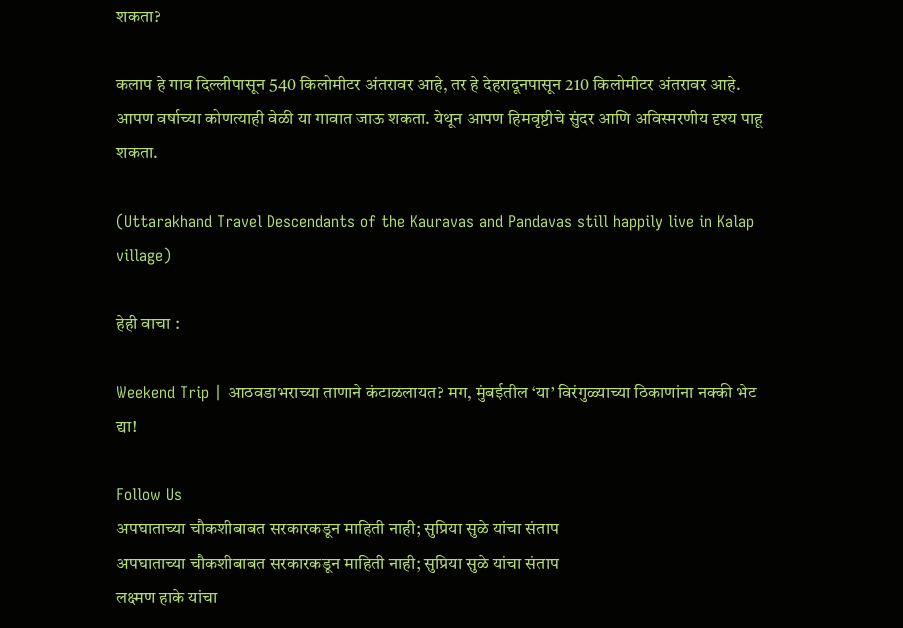शकता?

कलाप हे गाव दिल्लीपासून 540 किलोमीटर अंतरावर आहे, तर हे देहरादूनपासून 210 किलोमीटर अंतरावर आहे. आपण वर्षाच्या कोणत्याही वेळी या गावात जाऊ शकता. येथून आपण हिमवृष्टीचे सुंदर आणि अविस्मरणीय दृश्य पाहू शकता.

(Uttarakhand Travel Descendants of the Kauravas and Pandavas still happily live in Kalap village)

हेही वाचा :

Weekend Trip | आठवडाभराच्या ताणाने कंटाळलायत? मग, मुंबईतील ‘या’ विरंगुळ्याच्या ठिकाणांना नक्की भेट द्या!

Follow Us
अपघाताच्या चौकशीबाबत सरकारकडून माहिती नाही; सुप्रिया सुळे यांचा संताप
अपघाताच्या चौकशीबाबत सरकारकडून माहिती नाही; सुप्रिया सुळे यांचा संताप
लक्ष्मण हाके यांचा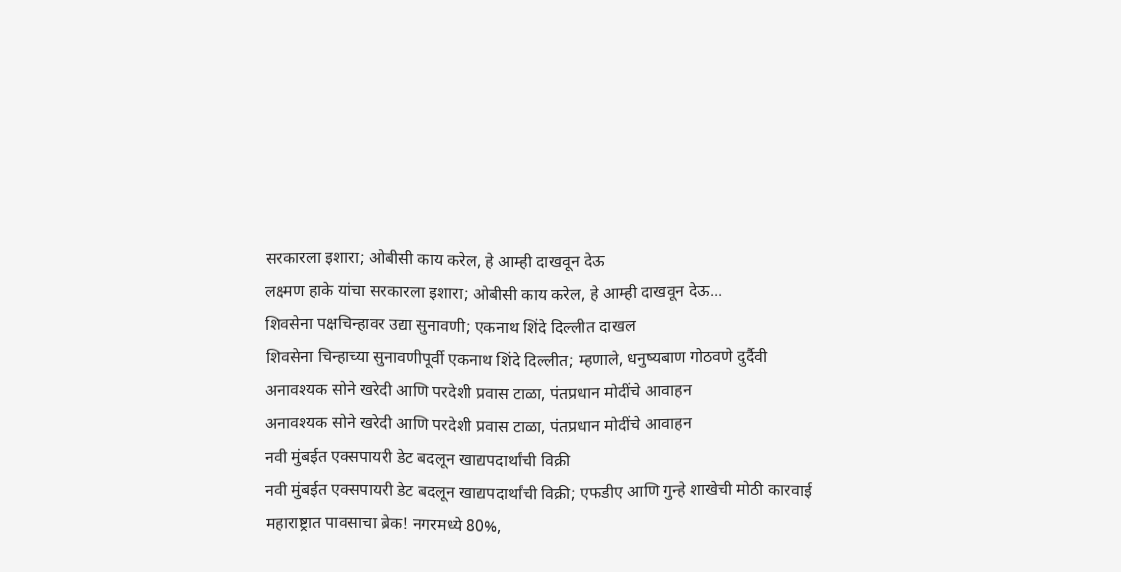सरकारला इशारा; ओबीसी काय करेल, हे आम्ही दाखवून देऊ
लक्ष्मण हाके यांचा सरकारला इशारा; ओबीसी काय करेल, हे आम्ही दाखवून देऊ...
शिवसेना पक्षचिन्हावर उद्या सुनावणी; एकनाथ शिंदे दिल्लीत दाखल
शिवसेना चिन्हाच्या सुनावणीपूर्वी एकनाथ शिंदे दिल्लीत; म्हणाले, धनुष्यबाण गोठवणे दुर्दैवी
अनावश्यक सोने खरेदी आणि परदेशी प्रवास टाळा, पंतप्रधान मोदींचे आवाहन
अनावश्यक सोने खरेदी आणि परदेशी प्रवास टाळा, पंतप्रधान मोदींचे आवाहन
नवी मुंबईत एक्सपायरी डेट बदलून खाद्यपदार्थांची विक्री
नवी मुंबईत एक्सपायरी डेट बदलून खाद्यपदार्थांची विक्री; एफडीए आणि गुन्हे शाखेची मोठी कारवाई
महाराष्ट्रात पावसाचा ब्रेक! नगरमध्ये 80%,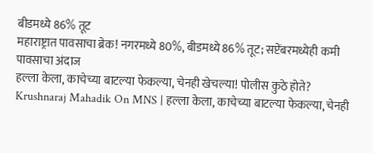बीडमध्ये 86% तूट
महाराष्ट्रात पावसाचा ब्रेक! नगरमध्ये 80%, बीडमध्ये 86% तूट; सप्टेंबरमध्येही कमी पावसाचा अंदाज
हल्ला केला, काचेच्या बाटल्या फेकल्या, चेनही खेचल्या! पोलीस कुठे होते?
Krushnaraj Mahadik On MNS | हल्ला केला, काचेच्या बाटल्या फेकल्या, चेनही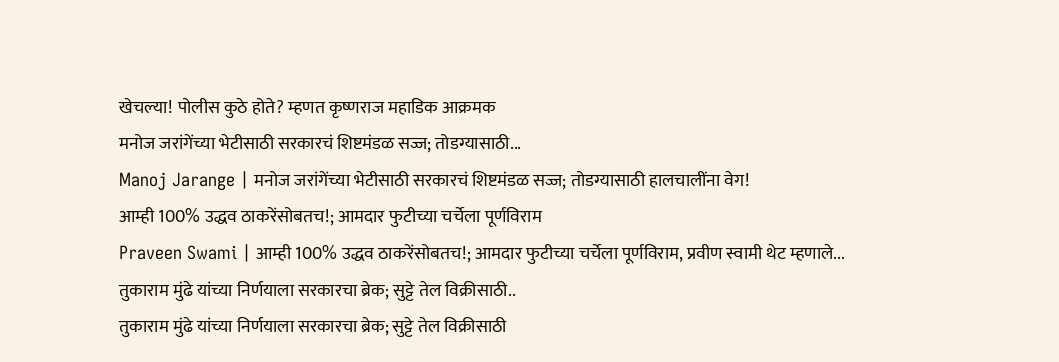खेचल्या! पोलीस कुठे होते? म्हणत कृष्णराज महाडिक आक्रमक
मनोज जरांगेंच्या भेटीसाठी सरकारचं शिष्टमंडळ सज्ज; तोडग्यासाठी...
Manoj Jarange | मनोज जरांगेंच्या भेटीसाठी सरकारचं शिष्टमंडळ सज्ज; तोडग्यासाठी हालचालींना वेग!
आम्ही 100% उद्धव ठाकरेंसोबतच!; आमदार फुटीच्या चर्चेला पूर्णविराम
Praveen Swami | आम्ही 100% उद्धव ठाकरेंसोबतच!; आमदार फुटीच्या चर्चेला पूर्णविराम, प्रवीण स्वामी थेट म्हणाले...
तुकाराम मुंढे यांच्या निर्णयाला सरकारचा ब्रेक; सुट्टे तेल विक्रीसाठी..
तुकाराम मुंढे यांच्या निर्णयाला सरकारचा ब्रेक; सुट्टे तेल विक्रीसाठी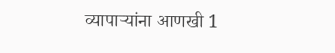व्यापाऱ्यांना आणखी 1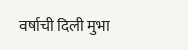वर्षाची दिली मुभा